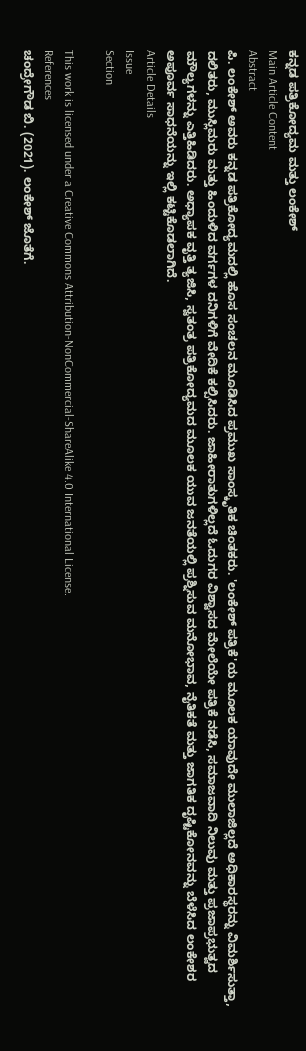ಕನ್ನಡ ಪತ್ರಿಕೋದ್ಯಮ ಮತ್ತು ಲಂಕೇಶ್
Main Article Content
Abstract
ಪಿ. ಲಂಕೇಶ್ ಅವರು ಕನ್ನಡ ಪತ್ರಿಕೋದ್ಯಮದಲ್ಲಿ ಹೊಸ ಸಂಚಲನ ಮೂಡಿಸಿದ ಪ್ರಮುಖ ಸಾಂಸ್ಕೃತಿಕ ಚಿಂತಕರು. 'ಲಂಕೇಶ್ ಪತ್ರಿಕೆ'ಯ ಮೂಲಕ ಯಾವುದೇ ಮುಲಾಜಿಲ್ಲದೆ ಅಧಿಕಾರಸ್ಥರನ್ನು ವಿಮರ್ಶಿಸುತ್ತಾ, ದಲಿತರು, ಮುಸ್ಲಿಮರು ಮತ್ತು ಹಿಂದುಳಿದ ವರ್ಗಗಳ ದನಿಗಳಿಗೆ ವೇದಿಕೆ ಕಲ್ಪಿಸಿದರು. ಜಾಹೀರಾತುಗಳಿಲ್ಲದೆ ಓದುಗರ ವಿಶ್ವಾಸದ ಮೇಲೆಯೇ ಪತ್ರಿಕೆ ನಡೆಸಿ, ಸಮಾಜವಾದಿ ನಿಲುವು ಮತ್ತು ಪ್ರಜಾಪ್ರಭುತ್ವದ ಮೌಲ್ಯಗಳನ್ನು ಎತ್ತಿಹಿಡಿದರು. ಅಧ್ಯಾಪಕ ವೃತ್ತಿ ತ್ಯಜಿಸಿ, ಸ್ವತಂತ್ರ ಪತ್ರಿಕೋದ್ಯಮದ ಮೂಲಕ ಯುವ ಜನತೆಯಲ್ಲಿ ಪ್ರಶ್ನಿಸುವ ಮನೋಭಾವ, ನೈತಿಕತೆ ಮತ್ತು ಜಾಗತಿಕ ದೃಷ್ಟಿಕೋನವನ್ನು ಬೆಳೆಸಿದ ಲಂಕೇಶರ ಅಪೂರ್ವ ಸಾಧನೆಯನ್ನು ಇಲ್ಲಿ ಕಟ್ಟಿಕೊಡಲಾಗಿದೆ.
Article Details
Issue
Section

This work is licensed under a Creative Commons Attribution-NonCommercial-ShareAlike 4.0 International License.
References
ಚಂದ್ರೇಗೌಡ ಬಿ. (2021). ಲಂಕೇಶ್ ಜೊತೆಗೆ.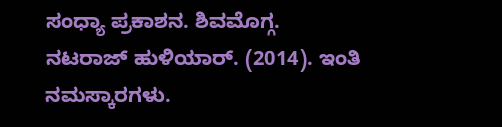ಸಂಧ್ಯಾ ಪ್ರಕಾಶನ. ಶಿವಮೊಗ್ಗ.
ನಟರಾಜ್ ಹುಳಿಯಾರ್. (2014). ಇಂತಿ ನಮಸ್ಕಾರಗಳು.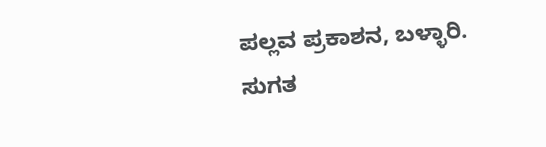ಪಲ್ಲವ ಪ್ರಕಾಶನ, ಬಳ್ಳಾರಿ.
ಸುಗತ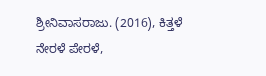ಶ್ರೀನಿವಾಸರಾಜು. (2016), ಕಿತ್ತಳೆ ನೇರಳೆ ಪೇರಳೆ,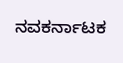ನವಕರ್ನಾಟಕ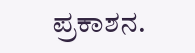ಪ್ರಕಾಶನ.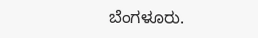ಬೆಂಗಳೂರು.